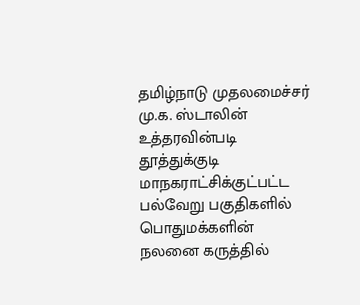தமிழ்நாடு முதலமைச்சர் மு.க. ஸ்டாலின் உத்தரவின்படி தூத்துக்குடி மாநகராட்சிக்குட்பட்ட பல்வேறு பகுதிகளில் பொதுமக்களின் நலனை கருத்தில்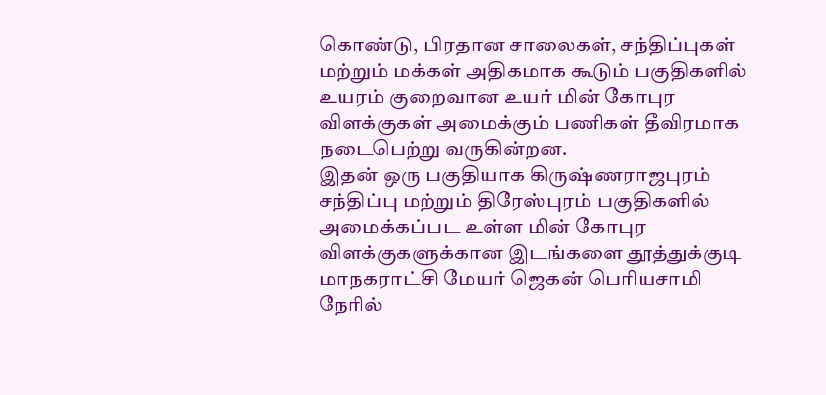கொண்டு, பிரதான சாலைகள், சந்திப்புகள் மற்றும் மக்கள் அதிகமாக கூடும் பகுதிகளில் உயரம் குறைவான உயர் மின் கோபுர விளக்குகள் அமைக்கும் பணிகள் தீவிரமாக நடைபெற்று வருகின்றன.
இதன் ஒரு பகுதியாக கிருஷ்ணராஜபுரம் சந்திப்பு மற்றும் திரேஸ்புரம் பகுதிகளில் அமைக்கப்பட உள்ள மின் கோபுர விளக்குகளுக்கான இடங்களை தூத்துக்குடி மாநகராட்சி மேயர் ஜெகன் பெரியசாமி நேரில்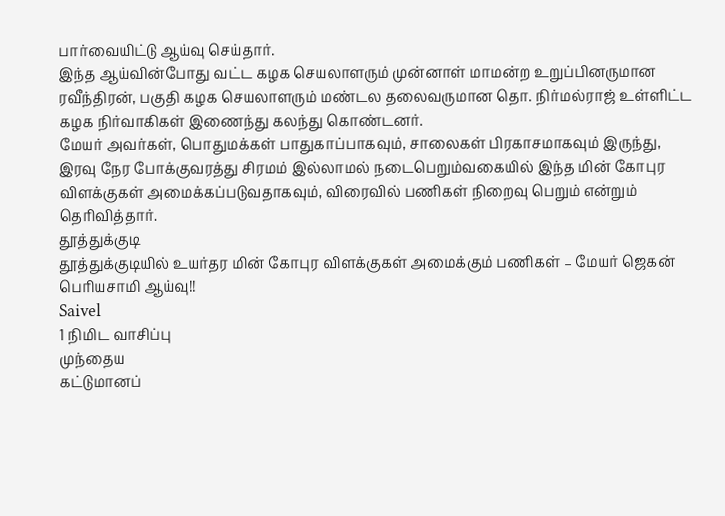பார்வையிட்டு ஆய்வு செய்தார்.
இந்த ஆய்வின்போது வட்ட கழக செயலாளரும் முன்னாள் மாமன்ற உறுப்பினருமான ரவீந்திரன், பகுதி கழக செயலாளரும் மண்டல தலைவருமான தொ. நிர்மல்ராஜ் உள்ளிட்ட கழக நிர்வாகிகள் இணைந்து கலந்து கொண்டனர்.
மேயர் அவர்கள், பொதுமக்கள் பாதுகாப்பாகவும், சாலைகள் பிரகாசமாகவும் இருந்து, இரவு நேர போக்குவரத்து சிரமம் இல்லாமல் நடைபெறும்வகையில் இந்த மின் கோபுர விளக்குகள் அமைக்கப்படுவதாகவும், விரைவில் பணிகள் நிறைவு பெறும் என்றும் தெரிவித்தார்.
தூத்துக்குடி
தூத்துக்குடியில் உயர்தர மின் கோபுர விளக்குகள் அமைக்கும் பணிகள் – மேயர் ஜெகன் பெரியசாமி ஆய்வு!!
Saivel
1 நிமிட வாசிப்பு
முந்தைய
கட்டுமானப்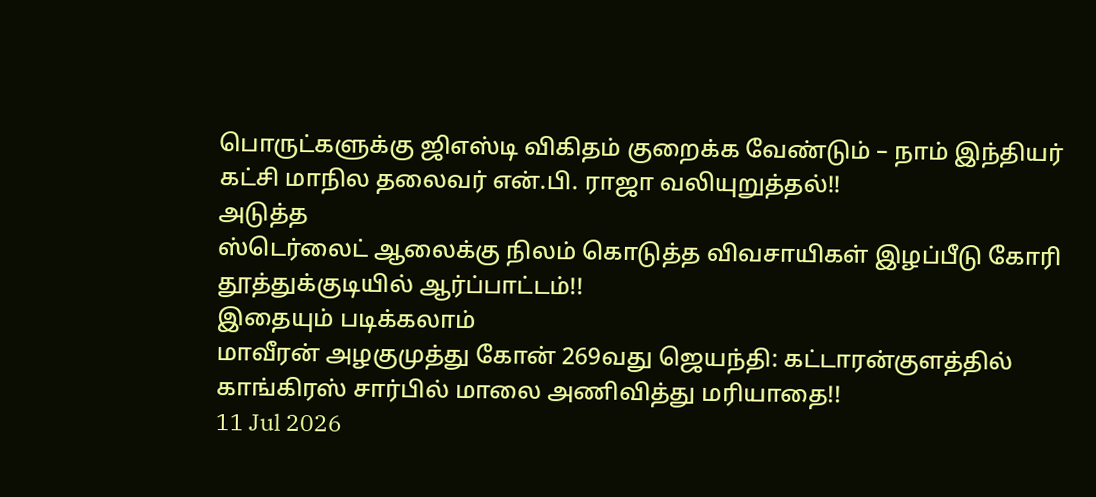பொருட்களுக்கு ஜிஎஸ்டி விகிதம் குறைக்க வேண்டும் – நாம் இந்தியர் கட்சி மாநில தலைவர் என்.பி. ராஜா வலியுறுத்தல்!!
அடுத்த
ஸ்டெர்லைட் ஆலைக்கு நிலம் கொடுத்த விவசாயிகள் இழப்பீடு கோரி தூத்துக்குடியில் ஆர்ப்பாட்டம்!!
இதையும் படிக்கலாம்
மாவீரன் அழகுமுத்து கோன் 269வது ஜெயந்தி: கட்டாரன்குளத்தில் காங்கிரஸ் சார்பில் மாலை அணிவித்து மரியாதை!!
11 Jul 2026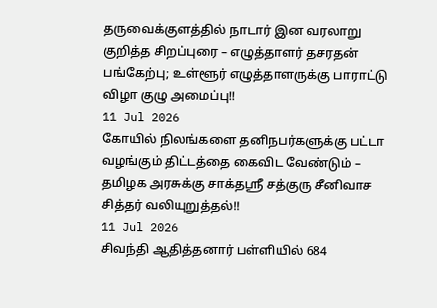தருவைக்குளத்தில் நாடார் இன வரலாறு குறித்த சிறப்புரை – எழுத்தாளர் தசரதன் பங்கேற்பு; உள்ளூர் எழுத்தாளருக்கு பாராட்டு விழா குழு அமைப்பு!!
11 Jul 2026
கோயில் நிலங்களை தனிநபர்களுக்கு பட்டா வழங்கும் திட்டத்தை கைவிட வேண்டும் – தமிழக அரசுக்கு சாக்தஸ்ரீ சத்குரு சீனிவாச சித்தர் வலியுறுத்தல்!!
11 Jul 2026
சிவந்தி ஆதித்தனார் பள்ளியில் 684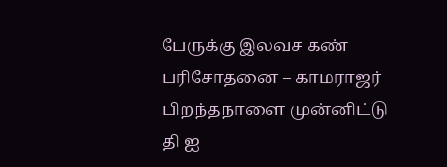பேருக்கு இலவச கண் பரிசோதனை – காமராஜர் பிறந்தநாளை முன்னிட்டு தி ஐ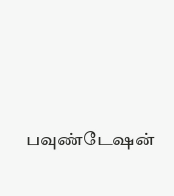பவுண்டேஷன்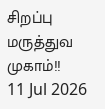சிறப்பு மருத்துவ முகாம்!!
11 Jul 2026